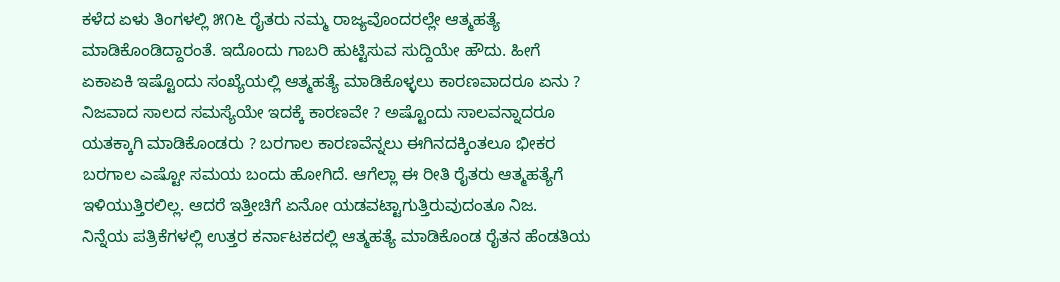ಕಳೆದ ಏಳು ತಿಂಗಳಲ್ಲಿ ೫೧೬ ರೈತರು ನಮ್ಮ ರಾಜ್ಯವೊಂದರಲ್ಲೇ ಆತ್ಮಹತ್ಯೆ ಮಾಡಿಕೊಂಡಿದ್ದಾರಂತೆ. ಇದೊಂದು ಗಾಬರಿ ಹುಟ್ಟಿಸುವ ಸುದ್ದಿಯೇ ಹೌದು. ಹೀಗೆ ಏಕಾಏಕಿ ಇಷ್ಟೊಂದು ಸಂಖ್ಯೆಯಲ್ಲಿ ಆತ್ಮಹತ್ಯೆ ಮಾಡಿಕೊಳ್ಳಲು ಕಾರಣವಾದರೂ ಏನು ? ನಿಜವಾದ ಸಾಲದ ಸಮಸ್ಯೆಯೇ ಇದಕ್ಕೆ ಕಾರಣವೇ ? ಅಷ್ಟೊಂದು ಸಾಲವನ್ನಾದರೂ ಯತಕ್ಕಾಗಿ ಮಾಡಿಕೊಂಡರು ? ಬರಗಾಲ ಕಾರಣವೆನ್ನಲು ಈಗಿನದಕ್ಕಿಂತಲೂ ಭೀಕರ ಬರಗಾಲ ಎಷ್ಟೋ ಸಮಯ ಬಂದು ಹೋಗಿದೆ. ಆಗೆಲ್ಲಾ ಈ ರೀತಿ ರೈತರು ಆತ್ಮಹತ್ಯೆಗೆ ಇಳಿಯುತ್ತಿರಲಿಲ್ಲ. ಆದರೆ ಇತ್ತೀಚಿಗೆ ಏನೋ ಯಡವಟ್ಟಾಗುತ್ತಿರುವುದಂತೂ ನಿಜ.
ನಿನ್ನೆಯ ಪತ್ರಿಕೆಗಳಲ್ಲಿ ಉತ್ತರ ಕರ್ನಾಟಕದಲ್ಲಿ ಆತ್ಮಹತ್ಯೆ ಮಾಡಿಕೊಂಡ ರೈತನ ಹೆಂಡತಿಯ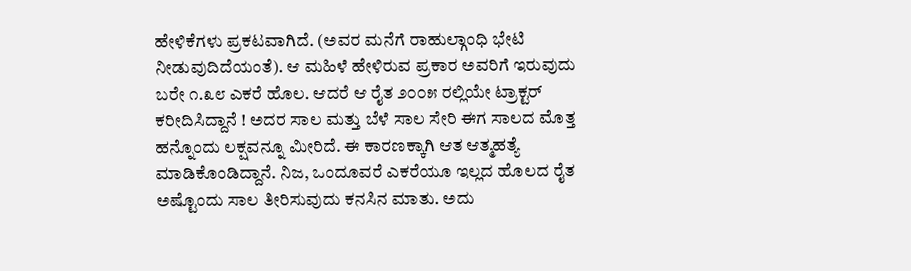ಹೇಳಿಕೆಗಳು ಪ್ರಕಟವಾಗಿದೆ. (ಅವರ ಮನೆಗೆ ರಾಹುಲ್ಗಾಂಧಿ ಭೇಟಿ ನೀಡುವುದಿದೆಯಂತೆ). ಆ ಮಹಿಳೆ ಹೇಳಿರುವ ಪ್ರಕಾರ ಅವರಿಗೆ ಇರುವುದು ಬರೇ ೧.೩೮ ಎಕರೆ ಹೊಲ. ಆದರೆ ಆ ರೈತ ೨೦೦೫ ರಲ್ಲಿಯೇ ಟ್ರಾಕ್ಟರ್ ಕರೀದಿಸಿದ್ದಾನೆ ! ಅದರ ಸಾಲ ಮತ್ತು ಬೆಳೆ ಸಾಲ ಸೇರಿ ಈಗ ಸಾಲದ ಮೊತ್ತ ಹನ್ನೊಂದು ಲಕ್ಷವನ್ನೂ ಮೀರಿದೆ. ಈ ಕಾರಣಕ್ಕಾಗಿ ಆತ ಆತ್ಮಹತ್ಯೆ ಮಾಡಿಕೊಂಡಿದ್ದಾನೆ. ನಿಜ, ಒಂದೂವರೆ ಎಕರೆಯೂ ಇಲ್ಲದ ಹೊಲದ ರೈತ ಅಷ್ಟೊಂದು ಸಾಲ ತೀರಿಸುವುದು ಕನಸಿನ ಮಾತು. ಅದು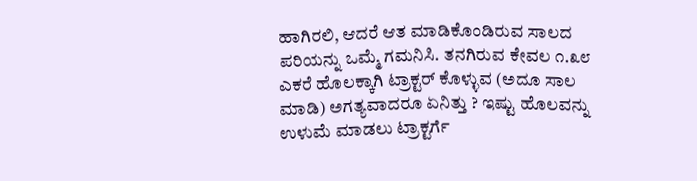ಹಾಗಿರಲಿ, ಆದರೆ ಆತ ಮಾಡಿಕೊಂಡಿರುವ ಸಾಲದ ಪರಿಯನ್ನು ಒಮ್ಮೆ ಗಮನಿಸಿ. ತನಗಿರುವ ಕೇವಲ ೧.೩೮ ಎಕರೆ ಹೊಲಕ್ಕಾಗಿ ಟ್ರಾಕ್ಟರ್ ಕೊಳ್ಳುವ (ಅದೂ ಸಾಲ ಮಾಡಿ) ಅಗತ್ಯವಾದರೂ ಏನಿತ್ತು ? ಇಷ್ಟು ಹೊಲವನ್ನು ಉಳುಮೆ ಮಾಡಲು ಟ್ರಾಕ್ಟರ್ಗೆ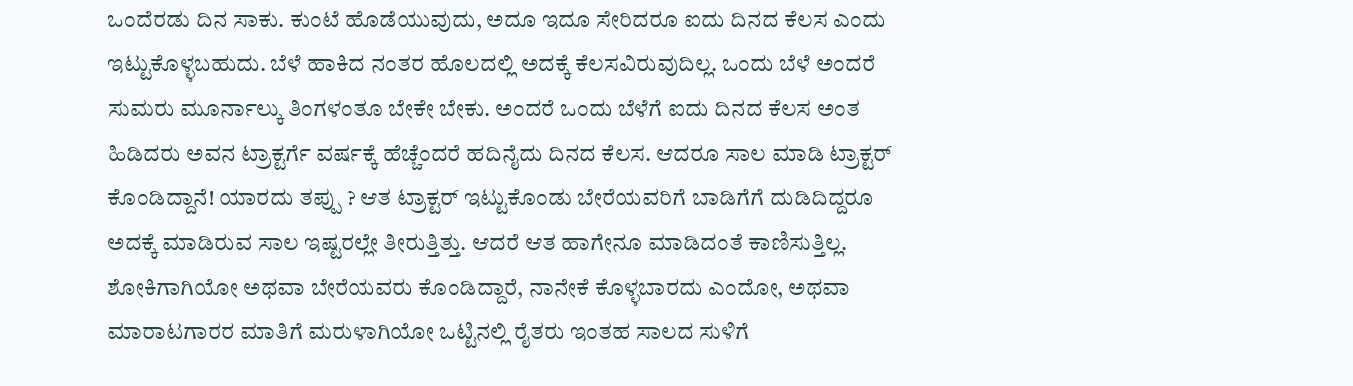ಒಂದೆರಡು ದಿನ ಸಾಕು. ಕುಂಟೆ ಹೊಡೆಯುವುದು, ಅದೂ ಇದೂ ಸೇರಿದರೂ ಐದು ದಿನದ ಕೆಲಸ ಎಂದು ಇಟ್ಟುಕೊಳ್ಳಬಹುದು. ಬೆಳೆ ಹಾಕಿದ ನಂತರ ಹೊಲದಲ್ಲಿ ಅದಕ್ಕೆ ಕೆಲಸವಿರುವುದಿಲ್ಲ. ಒಂದು ಬೆಳೆ ಅಂದರೆ ಸುಮರು ಮೂರ್ನಾಲ್ಕು ತಿಂಗಳಂತೂ ಬೇಕೇ ಬೇಕು. ಅಂದರೆ ಒಂದು ಬೆಳೆಗೆ ಐದು ದಿನದ ಕೆಲಸ ಅಂತ ಹಿಡಿದರು ಅವನ ಟ್ರಾಕ್ಟರ್ಗೆ ವರ್ಷಕ್ಕೆ ಹೆಚ್ಚೆಂದರೆ ಹದಿನೈದು ದಿನದ ಕೆಲಸ. ಆದರೂ ಸಾಲ ಮಾಡಿ ಟ್ರಾಕ್ಟರ್ ಕೊಂಡಿದ್ದಾನೆ! ಯಾರದು ತಪ್ಪು ? ಆತ ಟ್ರಾಕ್ಟರ್ ಇಟ್ಟುಕೊಂಡು ಬೇರೆಯವರಿಗೆ ಬಾಡಿಗೆಗೆ ದುಡಿದಿದ್ದರೂ ಅದಕ್ಕೆ ಮಾಡಿರುವ ಸಾಲ ಇಷ್ಟರಲ್ಲೇ ತೀರುತ್ತಿತ್ತು. ಆದರೆ ಆತ ಹಾಗೇನೂ ಮಾಡಿದಂತೆ ಕಾಣಿಸುತ್ತಿಲ್ಲ.
ಶೋಕಿಗಾಗಿಯೋ ಅಥವಾ ಬೇರೆಯವರು ಕೊಂಡಿದ್ದಾರೆ, ನಾನೇಕೆ ಕೊಳ್ಳಬಾರದು ಎಂದೋ, ಅಥವಾ ಮಾರಾಟಗಾರರ ಮಾತಿಗೆ ಮರುಳಾಗಿಯೋ ಒಟ್ಟಿನಲ್ಲಿ ರೈತರು ಇಂತಹ ಸಾಲದ ಸುಳಿಗೆ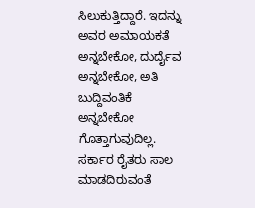ಸಿಲುಕುತ್ತಿದ್ದಾರೆ. ಇದನ್ನು ಅವರ ಅಮಾಯಕತೆ ಅನ್ನಬೇಕೋ, ದುರ್ದೈವ ಅನ್ನಬೇಕೋ, ಅತಿ ಬುದ್ದಿವಂತಿಕೆ ಅನ್ನಬೇಕೋ ಗೊತ್ತಾಗುವುದಿಲ್ಲ. ಸರ್ಕಾರ ರೈತರು ಸಾಲ ಮಾಡದಿರುವಂತೆ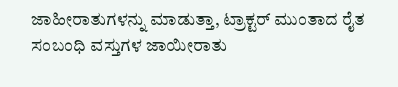ಜಾಹೀರಾತುಗಳನ್ನು ಮಾಡುತ್ತಾ, ಟ್ರಾಕ್ಟರ್ ಮುಂತಾದ ರೈತ ಸಂಬಂಧಿ ವಸ್ತುಗಳ ಜಾಯೀರಾತು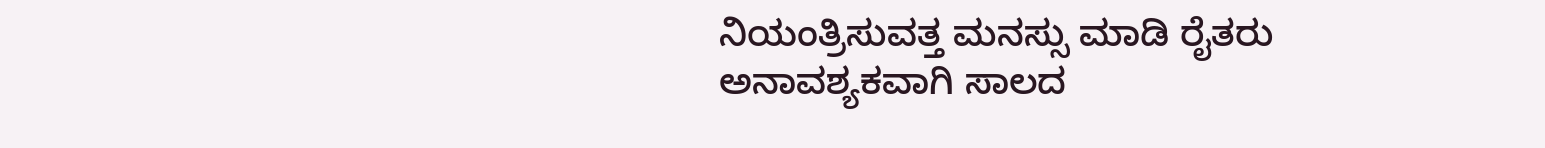ನಿಯಂತ್ರಿಸುವತ್ತ ಮನಸ್ಸು ಮಾಡಿ ರೈತರು ಅನಾವಶ್ಯಕವಾಗಿ ಸಾಲದ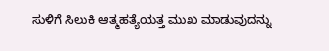ಸುಳಿಗೆ ಸಿಲುಕಿ ಆತ್ಮಹತ್ಯೆಯತ್ತ ಮುಖ ಮಾಡುವುದನ್ನು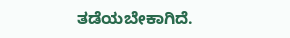ತಡೆಯಬೇಕಾಗಿದೆ.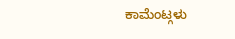ಕಾಮೆಂಟ್ಗಳು